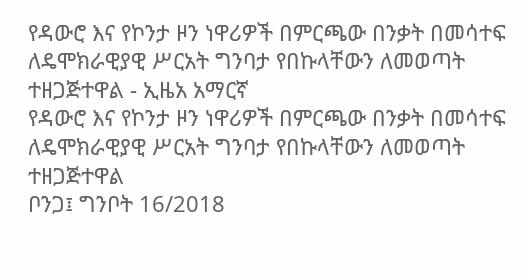የዳውሮ እና የኮንታ ዞን ነዋሪዎች በምርጫው በንቃት በመሳተፍ ለዴሞክራዊያዊ ሥርአት ግንባታ የበኩላቸውን ለመወጣት ተዘጋጅተዋል - ኢዜአ አማርኛ
የዳውሮ እና የኮንታ ዞን ነዋሪዎች በምርጫው በንቃት በመሳተፍ ለዴሞክራዊያዊ ሥርአት ግንባታ የበኩላቸውን ለመወጣት ተዘጋጅተዋል
ቦንጋ፤ ግንቦት 16/2018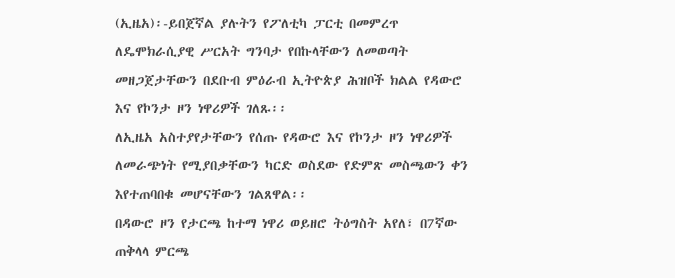(ኢዜአ)፡-ይበጀኛል ያሉትን የፖለቲካ ፓርቲ በመምረጥ ለዴሞክራሲያዊ ሥርአት ግንባታ የበኩላቸውን ለመወጣት መዘጋጀታቸውን በደቡብ ምዕራብ ኢትዮጵያ ሕዝቦች ክልል የዳውሮ እና የኮንታ ዞን ነዋሪዎች ገለጹ፡፡
ለኢዜአ አስተያየታቸውን የሰጡ የዳውሮ እና የኮንታ ዞን ነዋሪዎች ለመራጭነት የሚያበቃቸውን ካርድ ወስደው የድምጽ መስጫውን ቀን እየተጠባበቁ መሆናቸውን ገልጸዋል፡፡
በዳውሮ ዞን የታርጫ ከተማ ነዋሪ ወይዘሮ ትዕግስት አየለ፣ በ7ኛው ጠቅላላ ምርጫ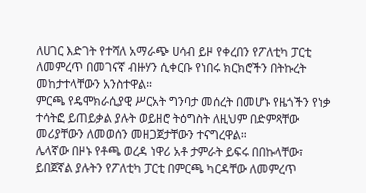ለሀገር እድገት የተሻለ አማራጭ ሀሳብ ይዞ የቀረበን የፖለቲካ ፓርቲ ለመምረጥ በመገናኛ ብዙሃን ሲቀርቡ የነበሩ ክርክሮችን በትኩረት መከታተላቸውን አንስተዋል።
ምርጫ የዴሞክራሲያዊ ሥርአት ግንባታ መሰረት በመሆኑ የዜጎችን የነቃ ተሳትፎ ይጠይቃል ያሉት ወይዘሮ ትዕግስት ለዚህም በድምጻቸው መሪያቸውን ለመወሰን መዘጋጀታቸውን ተናግረዋል።
ሌላኛው በዞኑ የቶጫ ወረዳ ነዋሪ አቶ ታምራት ይፍሩ በበኩላቸው፣ ይበጀኛል ያሉትን የፖለቲካ ፓርቲ በምርጫ ካርዳቸው ለመምረጥ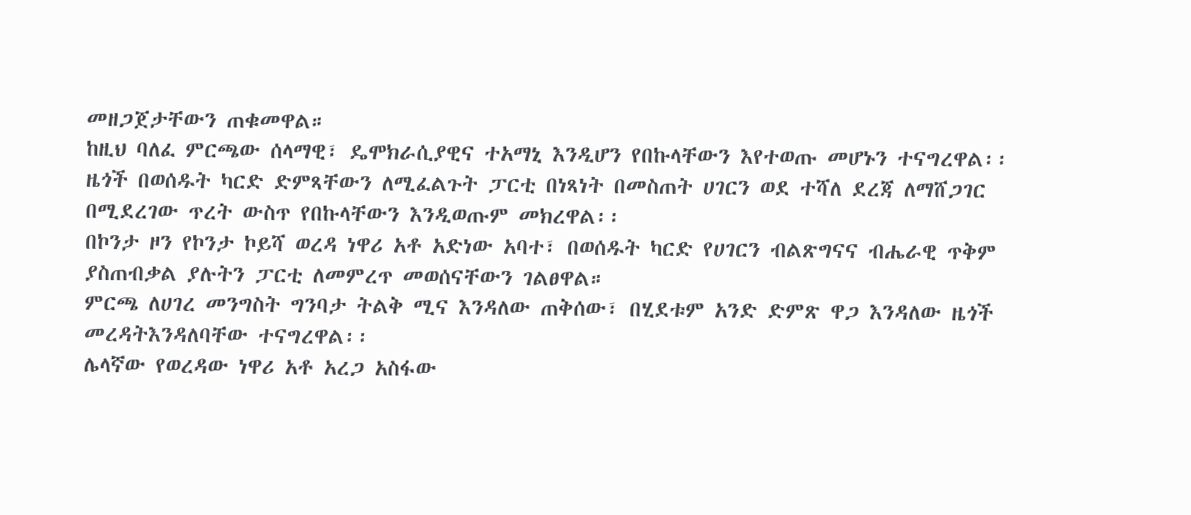መዘጋጀታቸውን ጠቁመዋል።
ከዚህ ባለፈ ምርጫው ሰላማዊ፣ ዴሞክራሲያዊና ተአማኒ እንዲሆን የበኩላቸውን እየተወጡ መሆኑን ተናግረዋል፡፡
ዜጎች በወሰዱት ካርድ ድምጻቸውን ለሚፈልጉት ፓርቲ በነጻነት በመስጠት ሀገርን ወደ ተሻለ ደረጃ ለማሸጋገር በሚደረገው ጥረት ውስጥ የበኩላቸውን እንዲወጡም መክረዋል፡፡
በኮንታ ዞን የኮንታ ኮይሻ ወረዳ ነዋሪ አቶ አድነው አባተ፣ በወሰዱት ካርድ የሀገርን ብልጽግናና ብሔራዊ ጥቅም ያስጠብቃል ያሉትን ፓርቲ ለመምረጥ መወሰናቸውን ገልፀዋል።
ምርጫ ለሀገረ መንግስት ግንባታ ትልቅ ሚና እንዳለው ጠቅሰው፣ በሂደቱም አንድ ድምጽ ዋጋ እንዳለው ዜጎች መረዳትእንዳለባቸው ተናግረዋል፡፡
ሌላኛው የወረዳው ነዋሪ አቶ አረጋ አስፋው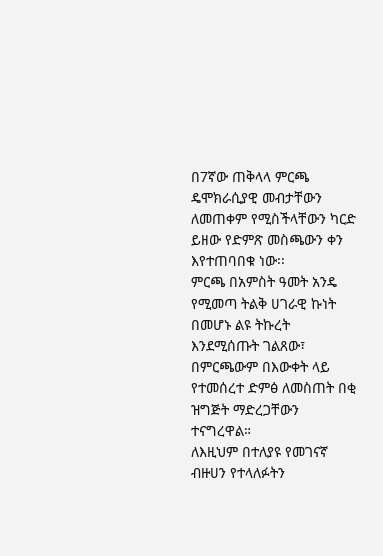በ7ኛው ጠቅላላ ምርጫ ዴሞክራሲያዊ መብታቸውን ለመጠቀም የሚስችላቸውን ካርድ ይዘው የድምጽ መስጫውን ቀን እየተጠባበቁ ነው፡፡
ምርጫ በአምስት ዓመት አንዴ የሚመጣ ትልቅ ሀገራዊ ኩነት በመሆኑ ልዩ ትኩረት እንደሚሰጡት ገልጸው፣ በምርጫውም በእውቀት ላይ የተመሰረተ ድምፅ ለመስጠት በቂ ዝግጅት ማድረጋቸውን ተናግረዋል።
ለእዚህም በተለያዩ የመገናኛ ብዙሀን የተላለፉትን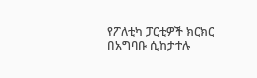የፖለቲካ ፓርቲዎች ክርክር በአግባቡ ሲከታተሉ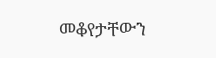መቆየታቸውን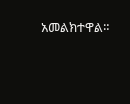አመልክተዋል።